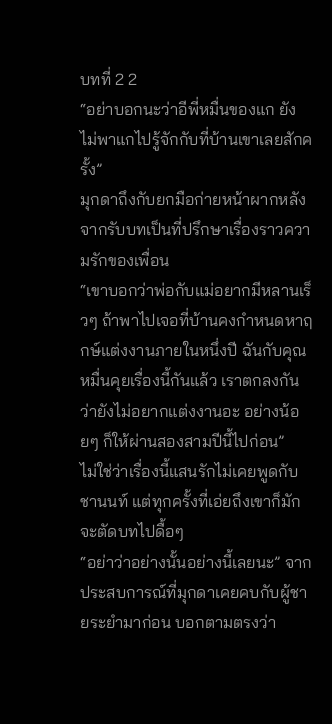บทที่ 2 2
“อย่าบอกนะว่าอีพี่หมื่นของแก ยังไม่พาแกไปรู้จักกับที่บ้านเขาเลยสักครั้ง”
มุกดาถึงกับยกมือก่ายหน้าผากหลังจากรับบทเป็นที่ปรึกษาเรื่องราวความรักของเพื่อน
“เขาบอกว่าพ่อกับแม่อยากมีหลานเร็วๆ ถ้าพาไปเจอที่บ้านคงกำหนดหาฤกษ์แต่งงานภายในหนึ่งปี ฉันกับคุณหมื่นคุยเรื่องนี้กันแล้ว เราตกลงกันว่ายังไม่อยากแต่งงานอะ อย่างน้อยๆ ก็ให้ผ่านสองสามปีนี้ไปก่อน”
ไม่ใช่ว่าเรื่องนี้แสนรักไม่เคยพูดกับชานนท์ แต่ทุกครั้งที่เอ่ยถึงเขาก็มักจะตัดบทไปดื้อๆ
“อย่าว่าอย่างนั้นอย่างนี้เลยนะ” จากประสบการณ์ที่มุกดาเคยคบกับผู้ชายระยำมาก่อน บอกตามตรงว่า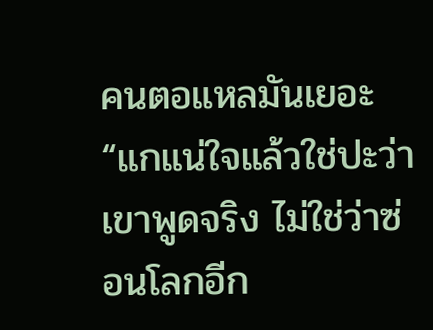คนตอแหลมันเยอะ
“แกแน่ใจแล้วใช่ปะว่าเขาพูดจริง ไม่ใช่ว่าซ่อนโลกอีก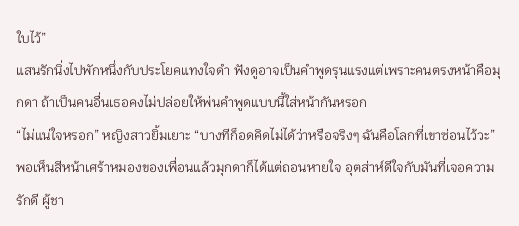ใบไว้”
แสนรักนิ่งไปพักหนึ่งกับประโยคแทงใจดำ ฟังดูอาจเป็นคำพูดรุนแรงแต่เพราะคนตรงหน้าคือมุกดา ถ้าเป็นคนอื่นเธอคงไม่ปล่อยให้พ่นคำพูดแบบนี้ใส่หน้ากันหรอก
“ไม่แน่ใจหรอก” หญิงสาวยิ้มเยาะ “บางทีก็อดคิดไม่ได้ว่าหรือจริงๆ ฉันคือโลกที่เขาซ่อนไว้วะ”
พอเห็นสีหน้าเศร้าหมองของเพื่อนแล้วมุกดาก็ได้แต่ถอนหายใจ อุตส่าห์ดีใจกับมันที่เจอความรักดี ผู้ชา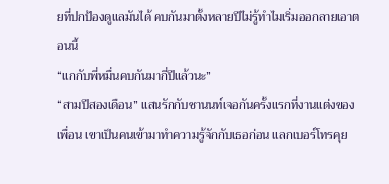ยที่ปกป้องดูแลมันได้ คบกันมาตั้งหลายปีไม่รู้ทำไมเริ่มออกลายเอาตอนนี้
“แกกับพี่หมื่นคบกันมากี่ปีแล้วนะ”
“สามปีสองเดือน” แสนรักกับชานนท์เจอกันครั้งแรกที่งานแต่งของเพื่อน เขาเป็นคนเข้ามาทำความรู้จักกับเธอก่อน แลกเบอร์โทรคุย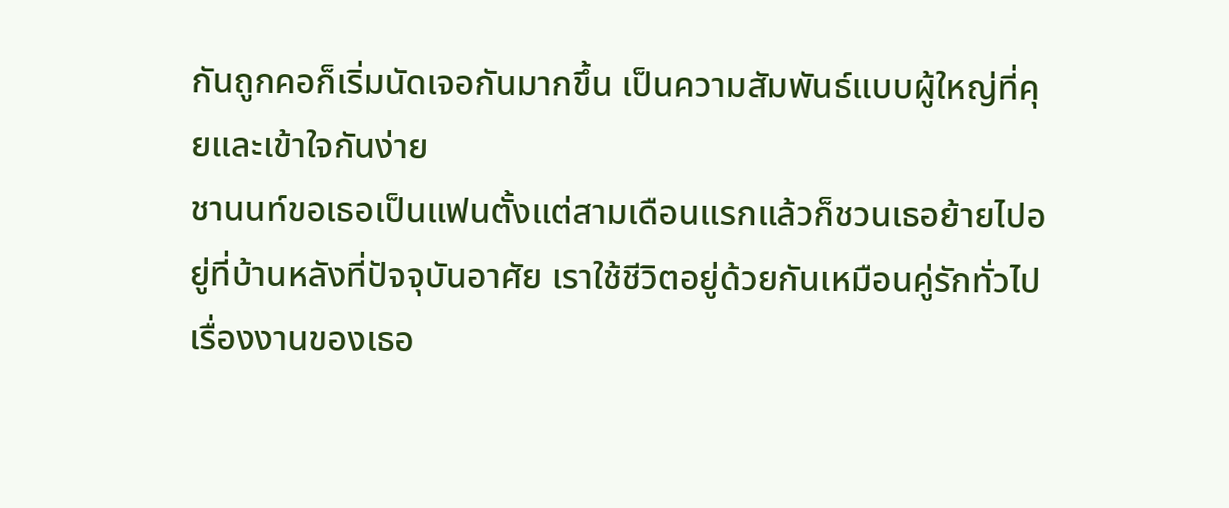กันถูกคอก็เริ่มนัดเจอกันมากขึ้น เป็นความสัมพันธ์แบบผู้ใหญ่ที่คุยและเข้าใจกันง่าย
ชานนท์ขอเธอเป็นแฟนตั้งแต่สามเดือนแรกแล้วก็ชวนเธอย้ายไปอยู่ที่บ้านหลังที่ปัจจุบันอาศัย เราใช้ชีวิตอยู่ด้วยกันเหมือนคู่รักทั่วไป
เรื่องงานของเธอ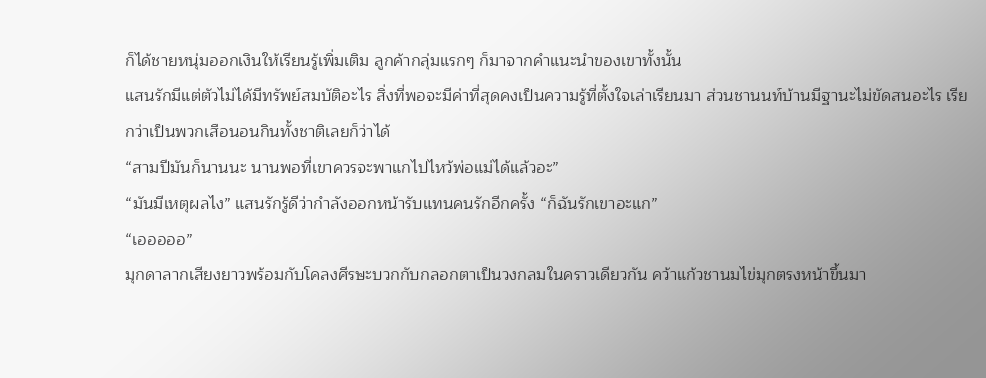ก็ได้ชายหนุ่มออกเงินให้เรียนรู้เพิ่มเติม ลูกค้ากลุ่มแรกๆ ก็มาจากคำแนะนำของเขาทั้งนั้น
แสนรักมีแต่ตัวไม่ได้มีทรัพย์สมบัติอะไร สิ่งที่พอจะมีค่าที่สุดคงเป็นความรู้ที่ตั้งใจเล่าเรียนมา ส่วนชานนท์บ้านมีฐานะไม่ขัดสนอะไร เรียกว่าเป็นพวกเสือนอนกินทั้งชาติเลยก็ว่าได้
“สามปีมันก็นานนะ นานพอที่เขาควรจะพาแกไปไหว้พ่อแม่ได้แล้วอะ”
“มันมีเหตุผลไง” แสนรักรู้ดีว่ากำลังออกหน้ารับแทนคนรักอีกครั้ง “ก็ฉันรักเขาอะแก”
“เอออออ”
มุกดาลากเสียงยาวพร้อมกับโคลงศีรษะบวกกับกลอกตาเป็นวงกลมในคราวเดียวกัน คว้าแก้วชานมไข่มุกตรงหน้าขึ้นมา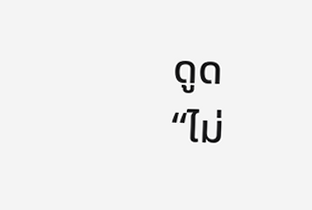ดูด
“ไม่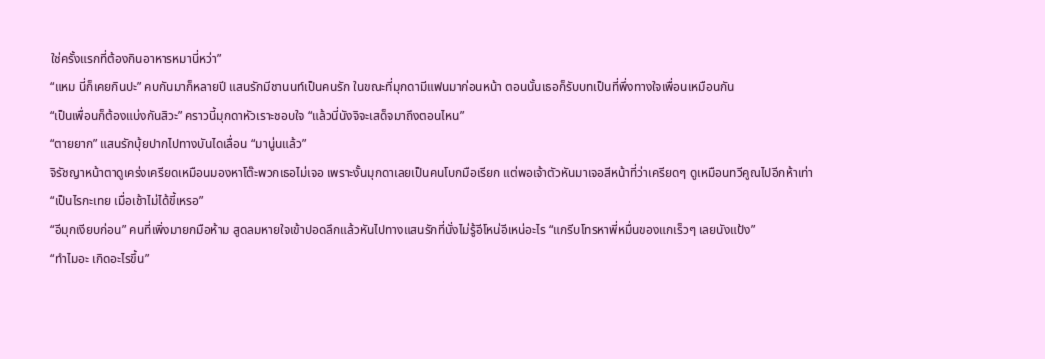ใช่ครั้งแรกที่ต้องกินอาหารหมานี่หว่า”
“แหม นี่ก็เคยกินปะ” คบกันมาก็หลายปี แสนรักมีชานนท์เป็นคนรัก ในขณะที่มุกดามีแฟนมาก่อนหน้า ตอนนั้นเธอก็รับบทเป็นที่พึ่งทางใจเพื่อนเหมือนกัน
“เป็นเพื่อนก็ต้องแบ่งกันสิวะ” คราวนี้มุกดาหัวเราะชอบใจ “แล้วนี่นังจิจะเสด็จมาถึงตอนไหน”
“ตายยาก” แสนรักบุ้ยปากไปทางบันไดเลื่อน “มานู่นแล้ว”
จิรัชญาหน้าตาดูเคร่งเครียดเหมือนมองหาโต๊ะพวกเธอไม่เจอ เพราะงั้นมุกดาเลยเป็นคนโบกมือเรียก แต่พอเจ้าตัวหันมาเจอสีหน้าที่ว่าเครียดๆ ดูเหมือนทวีคูณไปอีกห้าเท่า
“เป็นไรกะเทย เมื่อเช้าไม่ได้ขี้เหรอ”
“อีมุกเงียบก่อน” คนที่เพิ่งมายกมือห้าม สูดลมหายใจเข้าปอดลึกแล้วหันไปทางแสนรักที่นั่งไม่รู้อีโหน่อีเหน่อะไร “แกรีบโทรหาพี่หมื่นของแกเร็วๆ เลยนังแป้ง”
“ทำไมอะ เกิดอะไรขึ้น”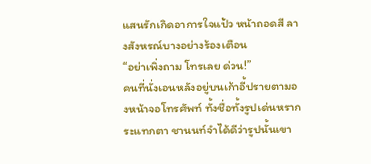แสนรักเกิดอาการใจแป้ว หน้าถอดสี ลางสังหรณ์บางอย่างร้องเตือน
“อย่าเพิ่งถาม โทรเลย ด่วน!”
คนที่นั่งเอนหลังอยู่บนเก้าอี้ปรายตามองหน้าจอโทรศัพท์ ทั้งชื่อทั้งรูปเด่นหรากระแทกตา ชานนท์จำได้ดีว่ารูปนั้นเขา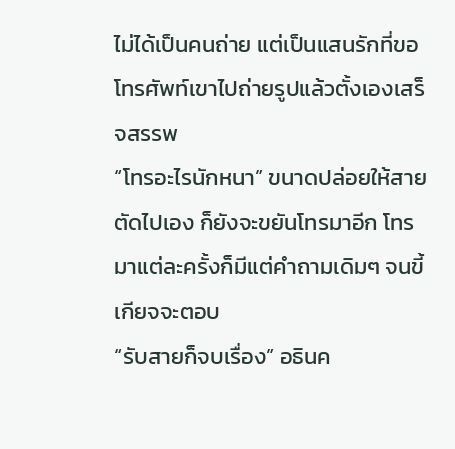ไม่ได้เป็นคนถ่าย แต่เป็นแสนรักที่ขอโทรศัพท์เขาไปถ่ายรูปแล้วตั้งเองเสร็จสรรพ
“โทรอะไรนักหนา” ขนาดปล่อยให้สายตัดไปเอง ก็ยังจะขยันโทรมาอีก โทรมาแต่ละครั้งก็มีแต่คำถามเดิมๆ จนขี้เกียจจะตอบ
“รับสายก็จบเรื่อง” อธินค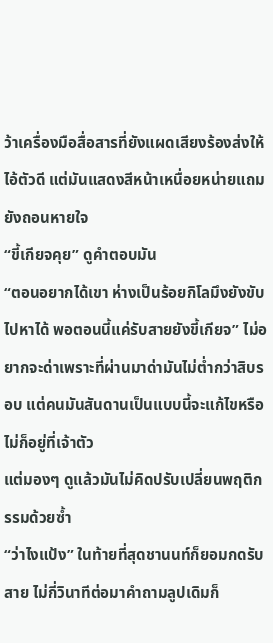ว้าเครื่องมือสื่อสารที่ยังแผดเสียงร้องส่งให้ไอ้ตัวดี แต่มันแสดงสีหน้าเหนื่อยหน่ายแถมยังถอนหายใจ
“ขี้เกียจคุย” ดูคำตอบมัน
“ตอนอยากได้เขา ห่างเป็นร้อยกิโลมึงยังขับไปหาได้ พอตอนนี้แค่รับสายยังขี้เกียจ” ไม่อยากจะด่าเพราะที่ผ่านมาด่ามันไม่ต่ำกว่าสิบรอบ แต่คนมันสันดานเป็นแบบนี้จะแก้ไขหรือไม่ก็อยู่ที่เจ้าตัว
แต่มองๆ ดูแล้วมันไม่คิดปรับเปลี่ยนพฤติกรรมด้วยซ้ำ
“ว่าไงแป้ง” ในท้ายที่สุดชานนท์ก็ยอมกดรับสาย ไม่กี่วินาทีต่อมาคำถามลูปเดิมก็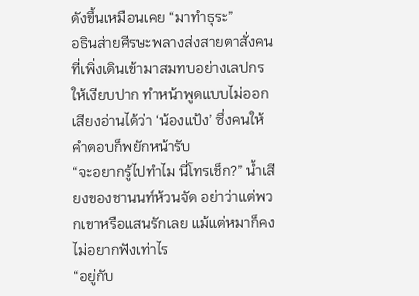ดังขึ้นเหมือนเคย “มาทำธุระ”
อธินส่ายศีรษะพลางส่งสายตาสั่งคนที่เพิ่งเดินเข้ามาสมทบอย่างเลปกรให้เงียบปาก ทำหน้าพูดแบบไม่ออกเสียงอ่านได้ว่า ‘น้องแป้ง’ ซึ่งคนให้คำตอบก็พยักหน้ารับ
“จะอยากรู้ไปทำไม นี่โทรเช็ก?” น้ำเสียงของชานนท์ห้วนจัด อย่าว่าแต่พวกเขาหรือแสนรักเลย แม้แต่หมาก็คงไม่อยากฟังเท่าไร
“อยู่กับ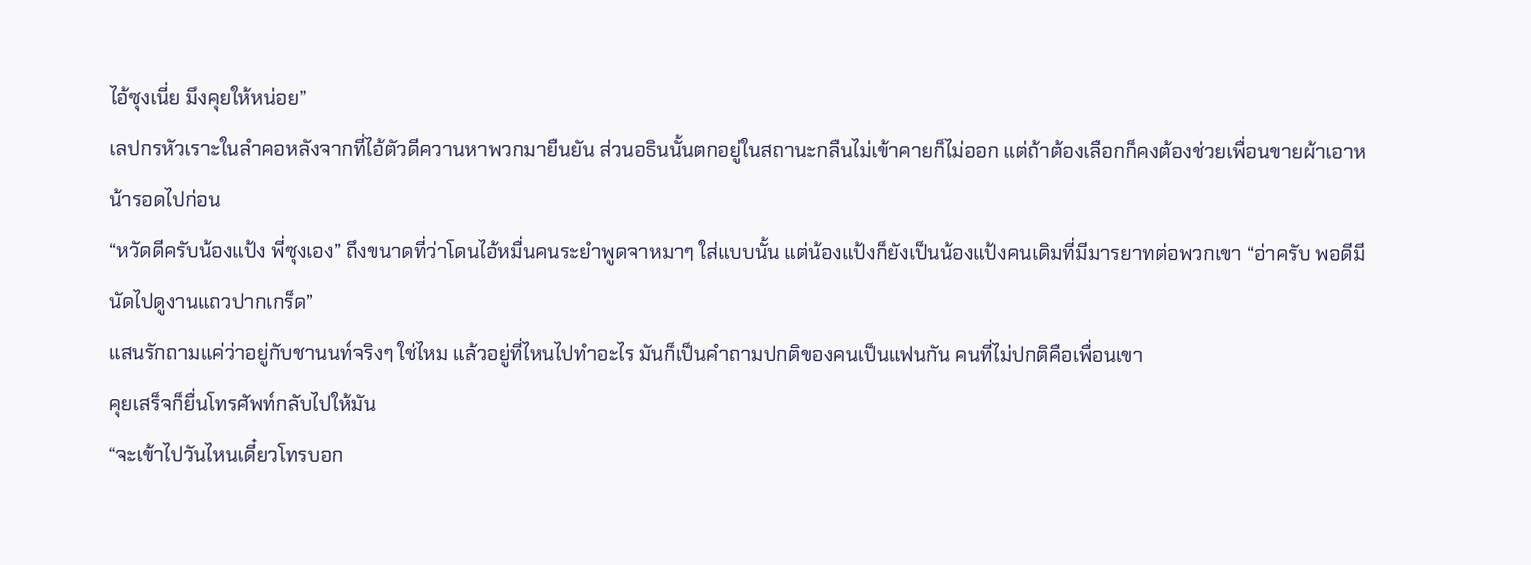ไอ้ซุงเนี่ย มึงคุยให้หน่อย”
เลปกรหัวเราะในลำคอหลังจากที่ไอ้ตัวดีควานหาพวกมายืนยัน ส่วนอธินนั้นตกอยู่ในสถานะกลืนไม่เข้าคายก็ไม่ออก แต่ถ้าต้องเลือกก็คงต้องช่วยเพื่อนขายผ้าเอาหน้ารอดไปก่อน
“หวัดดีครับน้องแป้ง พี่ซุงเอง” ถึงขนาดที่ว่าโดนไอ้หมื่นคนระยำพูดจาหมาๆ ใส่แบบนั้น แต่น้องแป้งก็ยังเป็นน้องแป้งคนเดิมที่มีมารยาทต่อพวกเขา “อ่าครับ พอดีมีนัดไปดูงานแถวปากเกร็ด”
แสนรักถามแค่ว่าอยู่กับชานนท์จริงๆ ใช่ไหม แล้วอยู่ที่ไหนไปทำอะไร มันก็เป็นคำถามปกติของคนเป็นแฟนกัน คนที่ไม่ปกติคือเพื่อนเขา
คุยเสร็จก็ยื่นโทรศัพท์กลับไปให้มัน
“จะเข้าไปวันไหนเดี๋ยวโทรบอก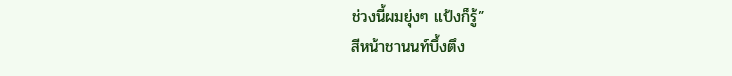ช่วงนี้ผมยุ่งๆ แป้งก็รู้”
สีหน้าชานนท์บึ้งตึง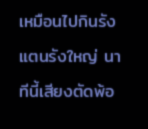เหมือนไปกินรังแตนรังใหญ่ นาทีนี้เสียงตัดพ้อ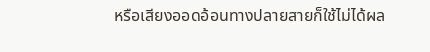หรือเสียงออดอ้อนทางปลายสายก็ใช้ไม่ได้ผล